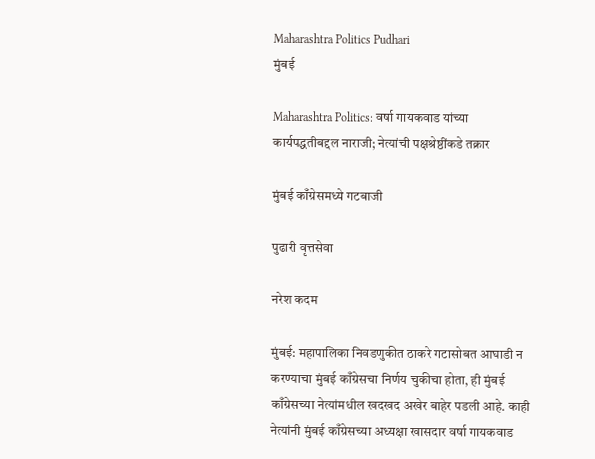Maharashtra Politics Pudhari
मुंबई

Maharashtra Politics: वर्षा गायकवाड यांच्या कार्यपद्धतीबद्दल नाराजी; नेत्यांची पक्षश्रेष्ठींकडे तक्रार

मुंबई काँग्रेसमध्ये गटबाजी

पुढारी वृत्तसेवा

नरेश कदम

मुंबई: महापालिका निवडणुकीत ठाकरे गटासोबत आघाडी न करण्याचा मुंबई काँग्रेसचा निर्णय चुकीचा होता, ही मुंबई काँग्रेसच्या नेत्यांमधील खदखद अखेर बाहेर पडली आहे. काही नेत्यांनी मुंबई काँग्रेसच्या अध्यक्षा खासदार वर्षा गायकवाड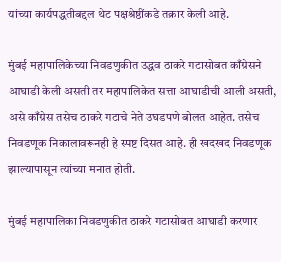यांच्या कार्यपद्धतीबद्दल थेट पक्षश्रेष्ठींकडे तक्रार केली आहे.

मुंबई महापालिकेच्या निवडणुकीत उद्धव ठाकरे गटासोबत काँग्रेसने आघाडी केली असती तर महापालिकेत सत्ता आघाडीची आली असती, असे काँग्रेस तसेच ठाकरे गटाचे नेते उघडपणे बोलत आहेत. तसेच निवडणूक निकालावरूनही हे स्पष्ट दिसत आहे. ही खदखद निवडणूक झाल्यापासून त्यांच्या मनात होती.

मुंबई महापालिका निवडणुकीत ठाकरे गटासोबत आघाडी करणार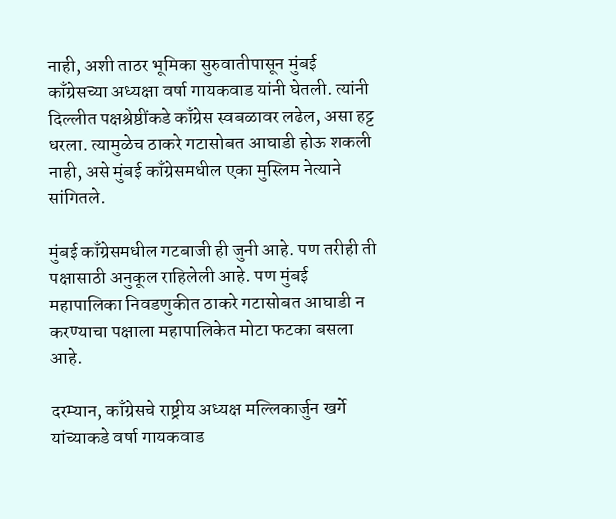नाही, अशी ताठर भूमिका सुरुवातीपासून मुंबई काँग्रेसच्या अध्यक्षा वर्षा गायकवाड यांनी घेतली. त्यांनी दिल्लीत पक्षश्रेष्ठींकडे काँग्रेस स्वबळावर लढेल, असा हट्ट धरला. त्यामुळेच ठाकरे गटासोबत आघाडी होऊ शकली नाही, असे मुंबई काँग्रेसमधील एका मुस्लिम नेत्याने सांगितले.

मुंबई काँग्रेसमधील गटबाजी ही जुनी आहे. पण तरीही ती पक्षासाठी अनुकूल राहिलेली आहे. पण मुंबई महापालिका निवडणुकीत ठाकरे गटासोबत आघाडी न करण्याचा पक्षाला महापालिकेत मोटा फटका बसला आहे.

दरम्यान, काँग्रेसचे राष्ट्रीय अध्यक्ष मल्लिकार्जुन खर्गे यांच्याकडे वर्षा गायकवाड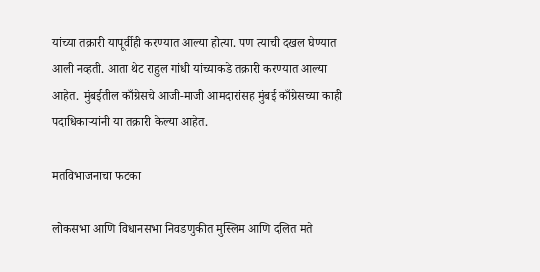यांच्या तक्रारी यापूर्वीही करण्यात आल्या होत्या. पण त्याची दखल घेण्यात आली नव्हती. आता थेट राहुल गांधी यांच्याकडे तक्रारी करण्यात आल्या आहेत. मुंबईतील काँग्रेसचे आजी-माजी आमदारांसह मुंबई काँग्रेसच्या काही पदाधिकाऱ्यांनी या तक्रारी केल्या आहेत.

मतविभाजनाचा फटका

लोकसभा आणि विधानसभा निवडणुकीत मुस्लिम आणि दलित मते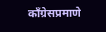काँग्रेसप्रमाणे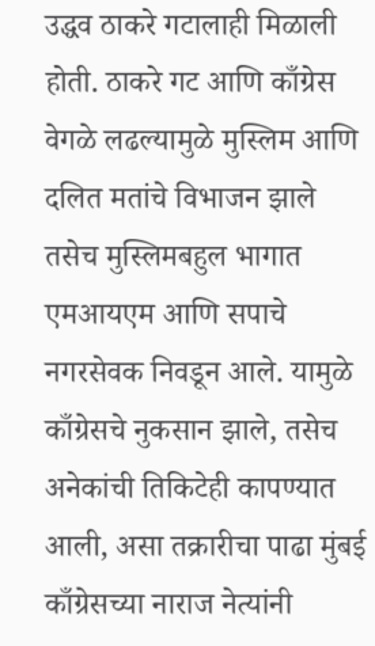उद्धव ठाकरे गटालाही मिळाली होती. ठाकरे गट आणि काँग्रेस वेगळे लढल्यामुळे मुस्लिम आणि दलित मतांचे विभाजन झाले तसेच मुस्लिमबहुल भागात एमआयएम आणि सपाचे नगरसेवक निवडून आले. यामुळे काँग्रेसचे नुकसान झाले, तसेच अनेकांची तिकिटेही कापण्यात आली, असा तक्रारीचा पाढा मुंबई काँग्रेसच्या नाराज नेत्यांनी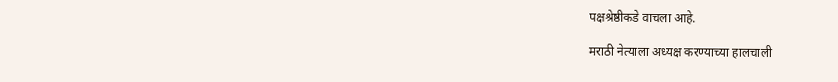पक्षश्रेष्ठीकडे वाचला आहे.

मराठी नेत्याला अध्यक्ष करण्याच्या हालचाली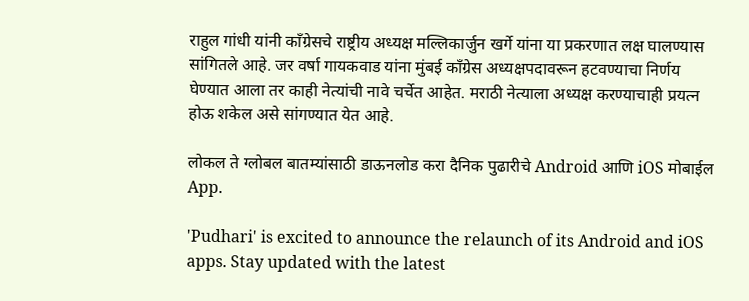राहुल गांधी यांनी काँग्रेसचे राष्ट्रीय अध्यक्ष मल्लिकार्जुन खर्गे यांना या प्रकरणात लक्ष घालण्यास सांगितले आहे. जर वर्षा गायकवाड यांना मुंबई काँग्रेस अध्यक्षपदावरून हटवण्याचा निर्णय घेण्यात आला तर काही नेत्यांची नावे चर्चेत आहेत. मराठी नेत्याला अध्यक्ष करण्याचाही प्रयत्न होऊ शकेल असे सांगण्यात येत आहे.

लोकल ते ग्लोबल बातम्यांसाठी डाऊनलोड करा दैनिक पुढारीचे Android आणि iOS मोबाईल App.

'Pudhari' is excited to announce the relaunch of its Android and iOS apps. Stay updated with the latest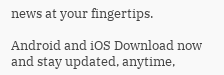news at your fingertips.

Android and iOS Download now and stay updated, anytime,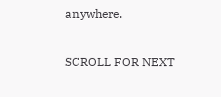anywhere.

SCROLL FOR NEXT